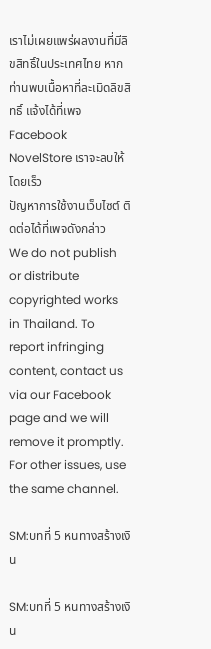เราไม่เผยแพร่ผลงานที่มีลิขสิทธิ์ในประเทศไทย หากท่านพบเนื้อหาที่ละเมิดลิขสิทธิ์ แจ้งได้ที่เพจ Facebook NovelStore เราจะลบให้โดยเร็ว
ปัญหาการใช้งานเว็บไซต์ ติดต่อได้ที่เพจดังกล่าว
We do not publish or distribute copyrighted works in Thailand. To report infringing content, contact us via our Facebook page and we will remove it promptly. For other issues, use the same channel.

SM:บทที่ 5 หนทางสร้างเงิน

SM:บทที่ 5 หนทางสร้างเงิน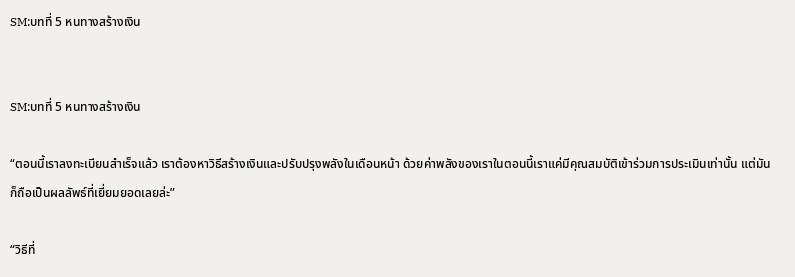SM:บทที่ 5 หนทางสร้างเงิน


SM:บทที่ 5 หนทางสร้างเงิน

“ตอนนี้เราลงทะเบียนสำเร็จแล้ว เราต้องหาวิธีสร้างเงินและปรับปรุงพลังในเดือนหน้า ด้วยค่าพลังของเราในตอนนี้เราแค่มีคุณสมบัติเข้าร่วมการประเมินเท่านั้น แต่มันก็ถือเป็นผลลัพธ์ที่เยี่ยมยอดเลยล่ะ”

“วิธีที่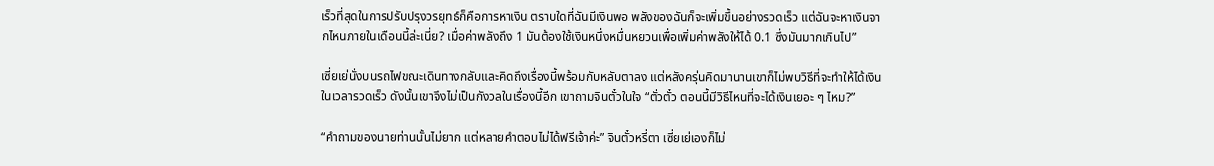เร็วที่สุดในการปรับปรุงวรยุทธ์ก็คือการหาเงิน ตราบใดที่ฉันมีเงินพอ พลังของฉันก็จะเพิ่มขึ้นอย่างรวดเร็ว แต่ฉันจะหาเงินจากไหนภายในเดือนนี้ล่ะเนี่ย? เมื่อค่าพลังถึง 1 มันต้องใช้เงินหนึ่งหมื่นหยวนเพื่อเพิ่มค่าพลังให้ได้ 0.1 ซึ่งมันมากเกินไป”

เซี่ยเย่นั่งบนรถไฟขณะเดินทางกลับและคิดถึงเรื่องนี้พร้อมกับหลับตาลง แต่หลังครุ่นคิดมานานเขาก็ไม่พบวิธีที่จะทำให้ได้เงินในเวลารวดเร็ว ดังนั้นเขาจึงไม่เป็นกังวลในเรื่องนี้อีก เขาถามจินตั๋วในใจ “ตั่วตั๋ว ตอนนี้มีวิธีไหนที่จะได้เงินเยอะ ๆ ไหม?”

“คำถามของนายท่านนั้นไม่ยาก แต่หลายคำตอบไม่ได้ฟรีเจ้าค่ะ” จินตั๋วหรี่ตา เซี่ยเย่เองก็ไม่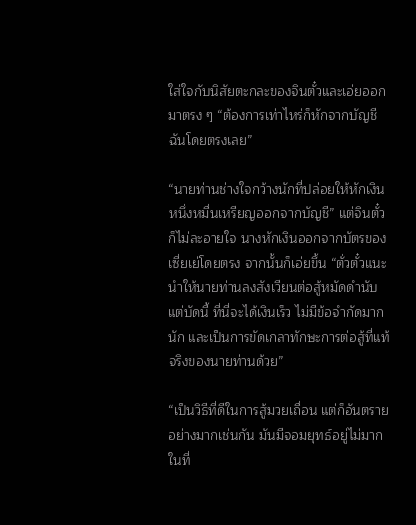ใส่ใจกับนิสัยตะกละของจินตั๋วและเอ่ยออกมาตรง ๆ “ต้องการเท่าไหร่ก็หักจากบัญชีฉันโดยตรงเลย”

“นายท่านช่างใจกว้างนักที่ปล่อยให้หักเงินหนึ่งหมื่นเหรียญออกจากบัญชี” แต่จินตั๋วก็ไม่ละอายใจ นางหักเงินออกจากบัตรของเซี่ยเย่โดยตรง จากนั้นก็เอ่ยขึ้น “ตั่วตั๋วแนะนำให้นายท่านลงสังเวียนต่อสู้หมัดดำนับแต่บัดนี้ ที่นี่จะได้เงินเร็ว ไม่มีข้อจำกัดมากนัก และเป็นการขัดเกลาทักษะการต่อสู้ที่แท้จริงของนายท่านด้วย”

“เป็นวิธีที่ดีในการสู้มวยเถื่อน แต่ก็อันตรายอย่างมากเช่นกัน มันมีจอมยุทธ์อยู่ไม่มากในที่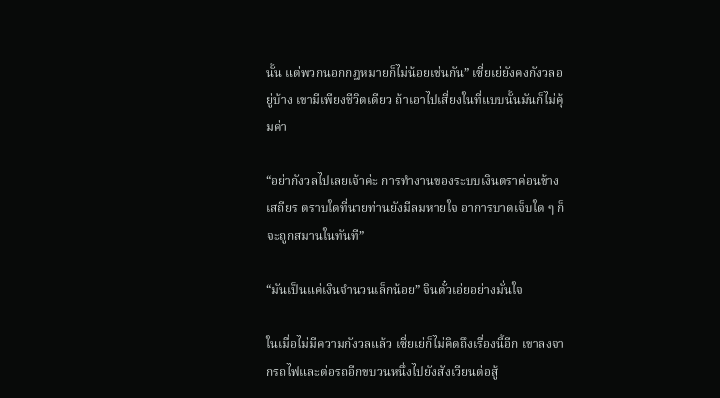นั้น แต่พวกนอกกฎหมายก็ไม่น้อยเช่นกัน” เซี่ยเย่ยังคงกังวลอยู่บ้าง เขามีเพียงชีวิตเดียว ถ้าเอาไปเสี่ยงในที่แบบนั้นมันก็ไม่คุ้มค่า

“อย่ากังวลไปเลยเจ้าค่ะ การทำงานของระบบเงินตราค่อนข้างเสถียร ตราบใดที่นายท่านยังมีลมหายใจ อาการบาดเจ็บใด ๆ ก็จะถูกสมานในทันที”

“มันเป็นแค่เงินจำนวนเล็กน้อย” จินตั๋วเอ่ยอย่างมั่นใจ

ในเมื่อไม่มีความกังวลแล้ว เซี่ยเย่ก็ไม่คิดถึงเรื่องนี้อีก เขาลงจากรถไฟและต่อรถอีกขบวนหนึ่งไปยังสังเวียนต่อสู้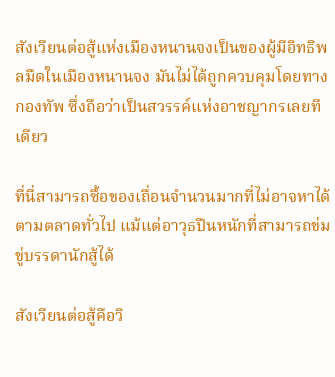สังเวียนต่อสู้แห่งเมืองหนานจงเป็นของผู้มีอิทธิพลมืดในเมืองหนานจง มันไม่ได้ถูกควบคุมโดยทางกองทัพ ซึ่งถือว่าเป็นสวรรค์แห่งอาชญากรเลยทีเดียว

ที่นี่สามารถซื้อของเถื่อนจำนวนมากที่ไม่อาจหาได้ตามตลาดทั่วไป แม้แต่อาวุธปืนหนักที่สามารถข่มขู่บรรดานักสู้ได้

สังเวียนต่อสู้คือวิ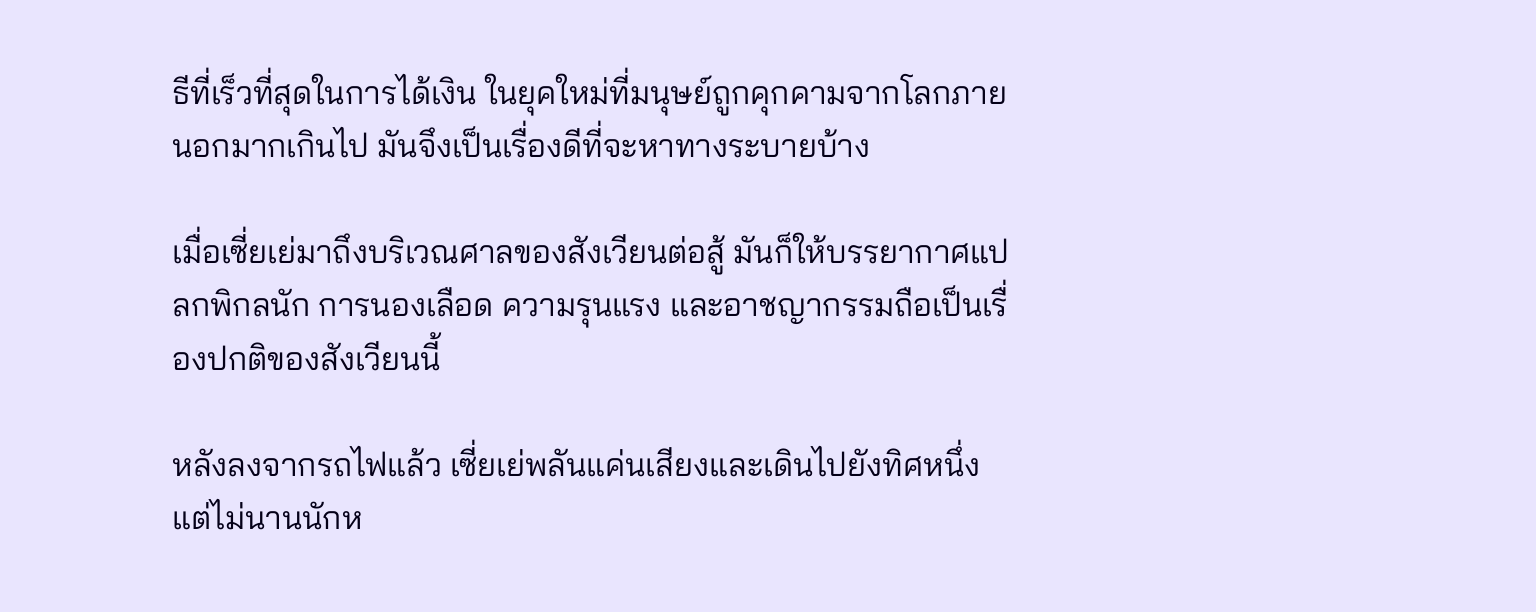ธีที่เร็วที่สุดในการได้เงิน ในยุคใหม่ที่มนุษย์ถูกคุกคามจากโลกภายนอกมากเกินไป มันจึงเป็นเรื่องดีที่จะหาทางระบายบ้าง

เมื่อเซี่ยเย่มาถึงบริเวณศาลของสังเวียนต่อสู้ มันก็ให้บรรยากาศแปลกพิกลนัก การนองเลือด ความรุนแรง และอาชญากรรมถือเป็นเรื่องปกติของสังเวียนนี้

หลังลงจากรถไฟแล้ว เซี่ยเย่พลันแค่นเสียงและเดินไปยังทิศหนึ่ง แต่ไม่นานนักห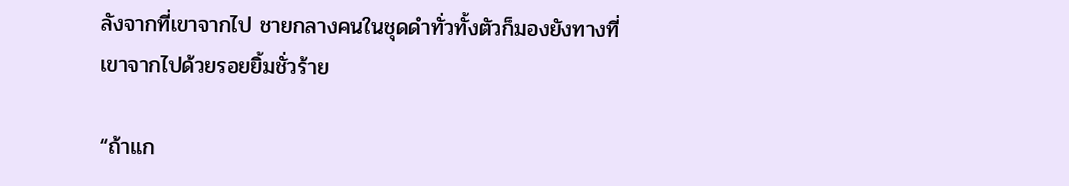ลังจากที่เขาจากไป ชายกลางคนในชุดดำทั่วทั้งตัวก็มองยังทางที่เขาจากไปด้วยรอยยิ้มชั่วร้าย

“ถ้าแก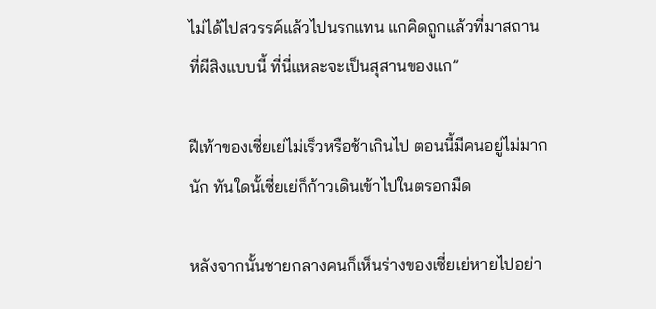ไม่ได้ไปสวรรค์แล้วไปนรกแทน แกคิดถูกแล้วที่มาสถานที่ผีสิงแบบนี้ ที่นี่แหละจะเป็นสุสานของแก”

ฝีเท้าของเซี่ยเย่ไม่เร็วหรือช้าเกินไป ตอนนี้มีคนอยู่ไม่มากนัก ทันใดนั้เซี่ยเย่ก็ก้าวเดินเข้าไปในตรอกมืด

หลังจากนั้นชายกลางคนก็เห็นร่างของเซี่ยเย่หายไปอย่า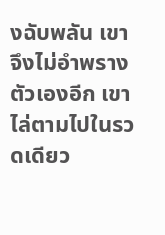งฉับพลัน เขาจึงไม่อำพรางตัวเองอีก เขาไล่ตามไปในรวดเดียว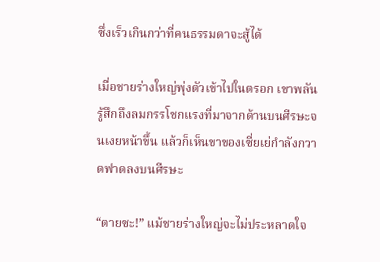ซึ่งเร็วเกินกว่าที่คนธรรมดาจะสู้ได้

เมื่อชายร่างใหญ่พุ่งตัวเข้าไปในตรอก เขาพลันรู้สึกถึงลมกรรโชกแรงที่มาจากด้านบนศีรษะจนเงยหน้าขึ้น แล้วก็เห็นขาของเซี่ยเย่กำลังกวาดฟาดลงบนศีรษะ

“ตายซะ!” แม้ชายร่างใหญ่จะไม่ประหลาดใจ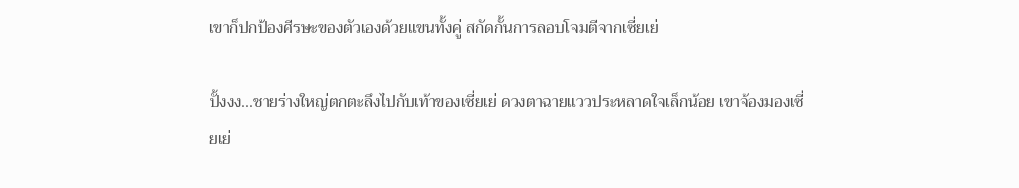เขาก็ปกป้องศีรษะของตัวเองด้วยแขนทั้งคู่ สกัดกั้นการลอบโจมตีจากเซี่ยเย่

ปั้งงง...ชายร่างใหญ่ตกตะลึงไปกับเท้าของเซี่ยเย่ ดวงตาฉายแววประหลาดใจเล็กน้อย เขาจ้องมองเซี่ยเย่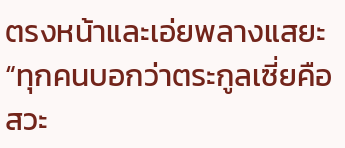ตรงหน้าและเอ่ยพลางแสยะ “ทุกคนบอกว่าตระกูลเซี่ยคือสวะ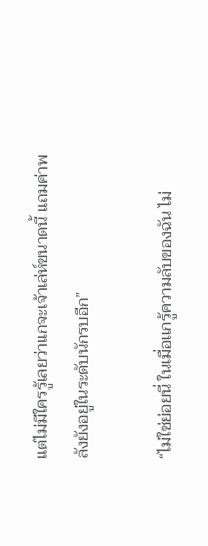แต่ไม่มีใครรู้เลยว่าเเกจะเจ้าเล่ห์ขนาดนี้ แถมค่าพลังยังอยู่ในระดับนักรบอีก”

“ไม่ใช่ย่อยนี่ ในเมื่อเเกรู้ความลับของฉัน ไม่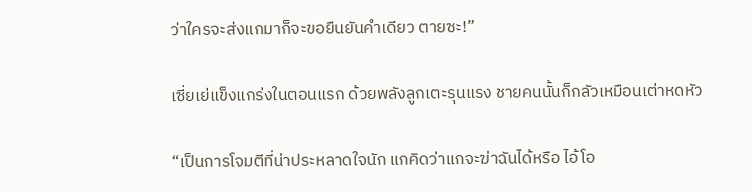ว่าใครจะส่งแกมาก็จะขอยืนยันคำเดียว ตายซะ!”

เซี่ยเย่แข็งแกร่งในตอนแรก ด้วยพลังลูกเตะรุนแรง ชายคนนั้นก็กลัวเหมือนเต่าหดหัว

“เป็นการโจมตีที่น่าประหลาดใจนัก แกคิดว่าแกจะฆ่าฉันได้หรือ ไอ้โอ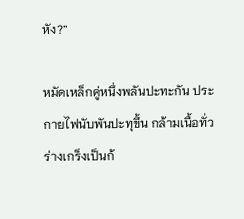หัง?”

หมัดเหล็กคู่หนึ่งพลันปะทะกัน ประกายไฟนับพันปะทุขึ้น กล้ามเนื้อทั่วร่างเกร็งเป็นก้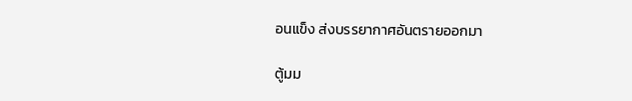อนแข็ง ส่งบรรยากาศอันตรายออกมา

ตู้มม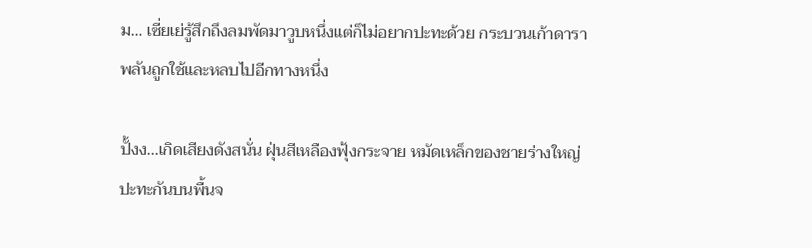ม… เซี่ยเย่รู้สึกถึงลมพัดมาวูบหนึ่งแต่ก็ไม่อยากปะทะด้วย กระบวนเก้าดาราพลันถูกใช้และหลบไปอีกทางหนึ่ง

ปั้งง...เกิดเสียงดังสนั่น ฝุ่นสีเหลืองฟุ้งกระจาย หมัดเหล็กของชายร่างใหญ่ปะทะกันบนพื้นจ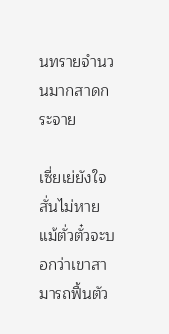นทรายจำนวนมากสาดกระจาย

เซี่ยเย่ยังใจสั่นไม่หาย แม้ตั่วตั๋วจะบอกว่าเขาสามารถฟื้นตัว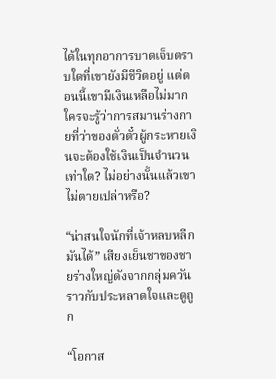ได้ในทุกอาการบาดเจ็บตราบใดที่เขายังมีชีวิตอยู่ แต่ตอนนี้เขามีเงินเหลือไม่มาก ใครจะรู้ว่าการสมานร่างกายที่ว่าของตั่วตั๋วผู้กระหายเงินจะต้องใช้เงินเป็นจำนวนเท่าใด? ไม่อย่างนั้นแล้วเขาไม่ตายเปล่าหรือ?

“น่าสนใจนักที่เจ้าหลบหลีกมันได้” เสียงเย็นชาของชายร่างใหญ่ดังจากกลุ่มควัน ราวกับประหลาดใจและดูถูก

“โอกาส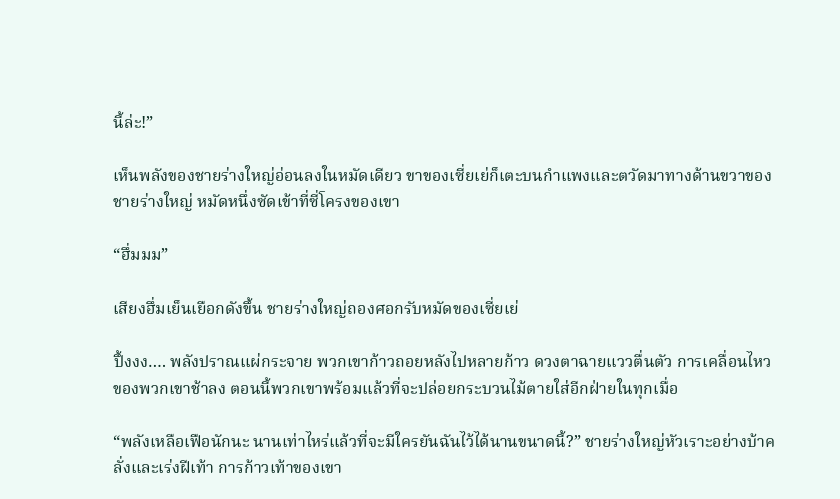นี้ล่ะ!”

เห็นพลังของชายร่างใหญ่อ่อนลงในหมัดเดียว ขาของเซี่ยเย่ก็เตะบนกำแพงและตวัดมาทางด้านขวาของชายร่างใหญ่ หมัดหนึ่งซัดเข้าที่ซี่โครงของเขา

“ฮึ่มมม”

เสียงฮึ่มเย็นเยือกดังขึ้น ชายร่างใหญ่ถองศอกรับหมัดของเซี่ยเย่

ปึ้งงง…. พลังปราณแผ่กระจาย พวกเขาก้าวถอยหลังไปหลายก้าว ดวงตาฉายแววตื่นตัว การเคลื่อนไหวของพวกเขาช้าลง ตอนนี้พวกเขาพร้อมแล้วที่จะปล่อยกระบวนไม้ตายใส่อีกฝ่ายในทุกเมื่อ

“พลังเหลือเฟือนักนะ นานเท่าไหร่แล้วที่จะมีใครยันฉันไว้ได้นานขนาดนี้?” ชายร่างใหญ่หัวเราะอย่างบ้าคลั่งและเร่งฝีเท้า การก้าวเท้าของเขา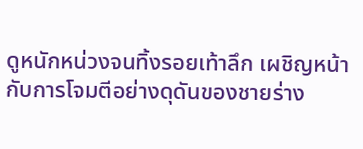ดูหนักหน่วงจนทิ้งรอยเท้าลึก เผชิญหน้ากับการโจมตีอย่างดุดันของชายร่าง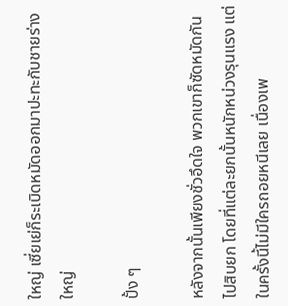ใหญ่ เซี่ยเย่ก็ระเบิดหมัดออกมาปะทะกับชายร่างใหญ่

ปั้ง ๆ

หลังจากนั้นเพียงชั่วอึดใจ พวกเขาก็ซัดหมัดกันไปสิบยก โดยที่แต่ละยกนั้นหนักหน่วงรุนแรง แต่ในครั้งนี้ไม่มีใครถอยหนีเลย เนื่องเพ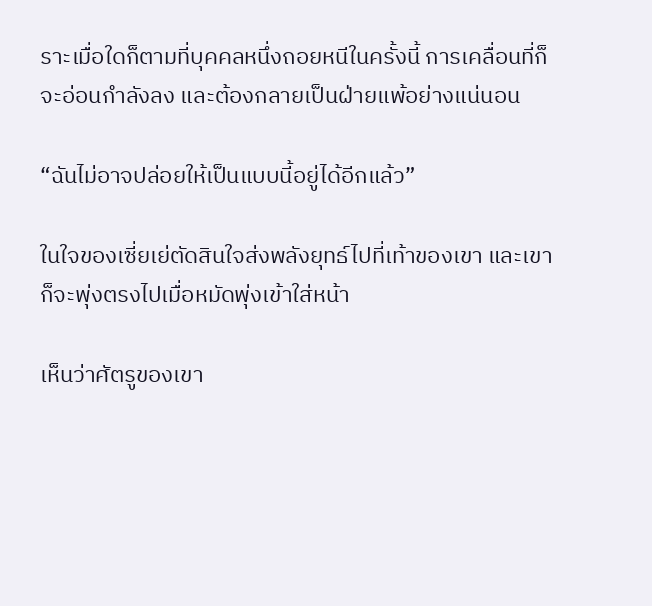ราะเมื่อใดก็ตามที่บุคคลหนึ่งถอยหนีในครั้งนี้ การเคลื่อนที่ก็จะอ่อนกำลังลง และต้องกลายเป็นฝ่ายแพ้อย่างแน่นอน

“ฉันไม่อาจปล่อยให้เป็นแบบนี้อยู่ได้อีกแล้ว”

ในใจของเซี่ยเย่ตัดสินใจส่งพลังยุทธ์ไปที่เท้าของเขา และเขาก็จะพุ่งตรงไปเมื่อหมัดพุ่งเข้าใส่หน้า

เห็นว่าศัตรูของเขา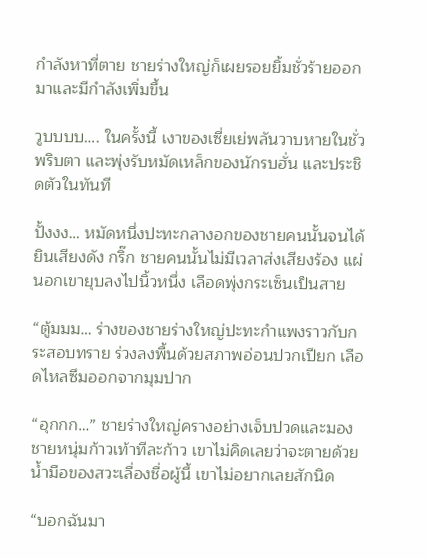กำลังหาที่ตาย ชายร่างใหญ่ก็เผยรอยยิ้มชั่วร้ายออกมาและมีกำลังเพิ่มขึ้น

วูบบบบ…. ในครั้งนี้ เงาของเซี่ยเย่พลันวาบหายในชั่วพริบตา และพุ่งรับหมัดเหล็กของนักรบฮั่น และประชิดตัวในทันที

ปั้งงง… หมัดหนึ่งปะทะกลางอกของชายคนนั้นจนได้ยินเสียงดัง กริ๊ก ชายคนนั้นไม่มีเวลาส่งเสียงร้อง แผ่นอกเขายุบลงไปนิ้วหนึ่ง เลือดพุ่งกระเซ็นเป็นสาย

“ตู้มมม… ร่างของชายร่างใหญ่ปะทะกำแพงราวกับกระสอบทราย ร่วงลงพื้นด้วยสภาพอ่อนปวกเปียก เลือดไหลซึมออกจากมุมปาก

“อุกกก…” ชายร่างใหญ่ครางอย่างเจ็บปวดและมองชายหนุ่มก้าวเท้าทีละก้าว เขาไม่คิดเลยว่าจะตายด้วยน้ำมือของสวะเลื่องชื่อผู้นี้ เขาไม่อยากเลยสักนิด

“บอกฉันมา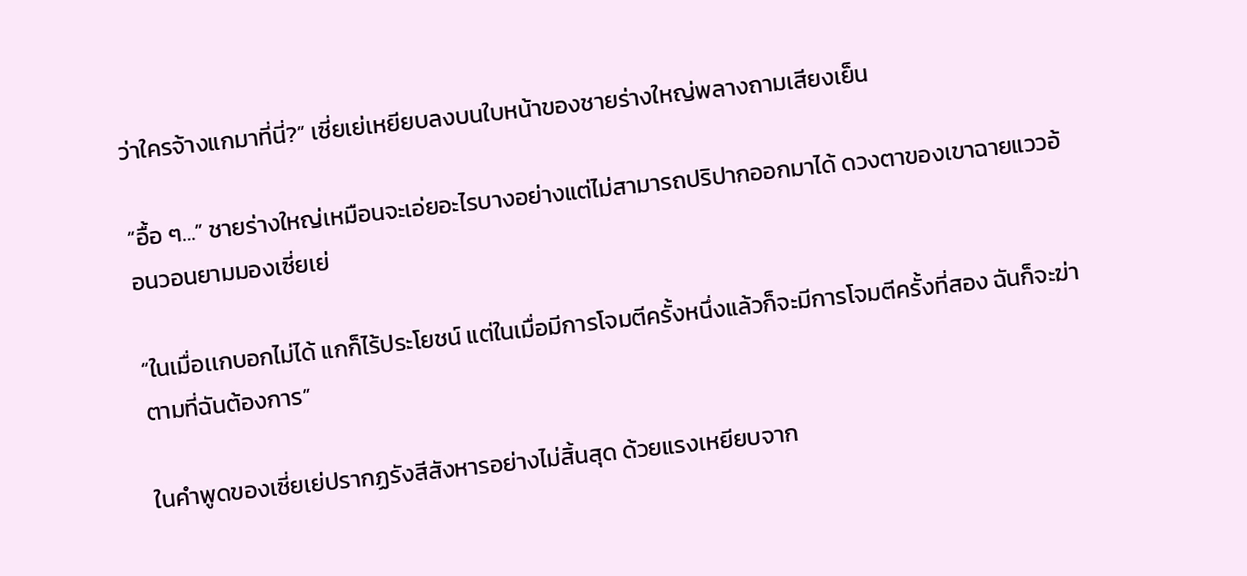ว่าใครจ้างแกมาที่นี่?” เซี่ยเย่เหยียบลงบนใบหน้าของชายร่างใหญ่พลางถามเสียงเย็น

“อื้อ ๆ…” ชายร่างใหญ่เหมือนจะเอ่ยอะไรบางอย่างแต่ไม่สามารถปริปากออกมาได้ ดวงตาของเขาฉายแววอ้อนวอนยามมองเซี่ยเย่

“ในเมื่อเเกบอกไม่ได้ แกก็ไร้ประโยชน์ แต่ในเมื่อมีการโจมตีครั้งหนึ่งแล้วก็จะมีการโจมตีครั้งที่สอง ฉันก็จะฆ่าตามที่ฉันต้องการ”

ในคำพูดของเซี่ยเย่ปรากฏรังสีสังหารอย่างไม่สิ้นสุด ด้วยแรงเหยียบจาก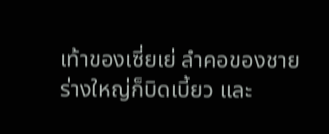เท้าของเซี่ยเย่ ลำคอของชายร่างใหญ่ก็บิดเบี้ยว และ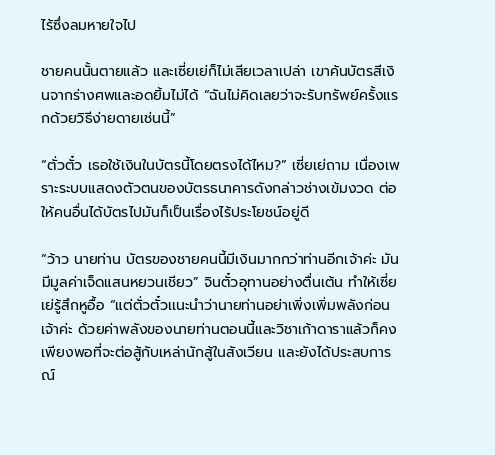ไร้ซึ่งลมหายใจไป

ชายคนนั้นตายแล้ว และเซี่ยเย่ก็ไม่เสียเวลาเปล่า เขาค้นบัตรสีเงินจากร่างศพและอดยิ้มไม่ได้ “ฉันไม่คิดเลยว่าจะรับทรัพย์ครั้งแรกด้วยวิธีง่ายดายเช่นนี้”

“ตั่วตั๋ว เธอใช้เงินในบัตรนี้โดยตรงได้ไหม?” เซี่ยเย่ถาม เนื่องเพราะระบบแสดงตัวตนของบัตรธนาคารดังกล่าวช่างเข้มงวด ต่อให้คนอื่นได้บัตรไปมันก็เป็นเรื่องไร้ประโยชน์อยู่ดี

“ว้าว นายท่าน บัตรของชายคนนี้มีเงินมากกว่าท่านอีกเจ้าค่ะ มันมีมูลค่าเจ็ดแสนหยวนเชียว” จินตั๋วอุทานอย่างตื่นเต้น ทำให้เซี่ยเย่รู้สึกหูอื้อ “แต่ตั่วตั๋วเเนะนำว่านายท่านอย่าเพิ่งเพิ่มพลังก่อนเจ้าค่ะ ด้วยค่าพลังของนายท่านตอนนี้และวิชาเก้าดาราแล้วก็คงเพียงพอที่จะต่อสู้กับเหล่านักสู้ในสังเวียน และยังได้ประสบการณ์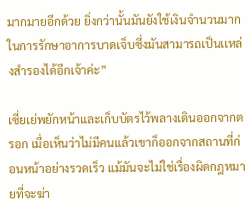มากมายอีกด้วย ยิ่งกว่านั้นมันยังใช้เงินจำนวนมากในการรักษาอาการบาดเจ็บซึ่งมันสามารถเป็นเเหล่งสำรองได้อีกเจ้าค่ะ”

เซี่ยเย่พยักหน้าและเก็บบัตรไว้พลางเดินออกจากตรอก เมื่อเห็นว่าไม่มีคนแล้วเขาก็ออกจากสถานที่ก่อนหน้าอย่างรวดเร็ว แม้มันจะไม่ใช่เรื่องผิดกฎหมายที่จะฆ่า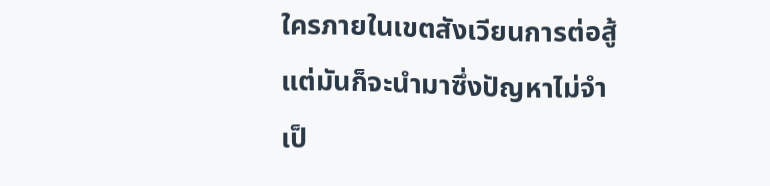ใครภายในเขตสังเวียนการต่อสู้ แต่มันก็จะนำมาซึ่งปัญหาไม่จำเป็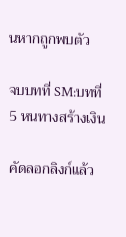นหากถูกพบตัว

จบบทที่ SM:บทที่ 5 หนทางสร้างเงิน

คัดลอกลิงก์แล้ว